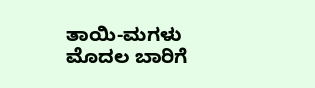ತಾಯಿ-ಮಗಳು ಮೊದಲ ಬಾರಿಗೆ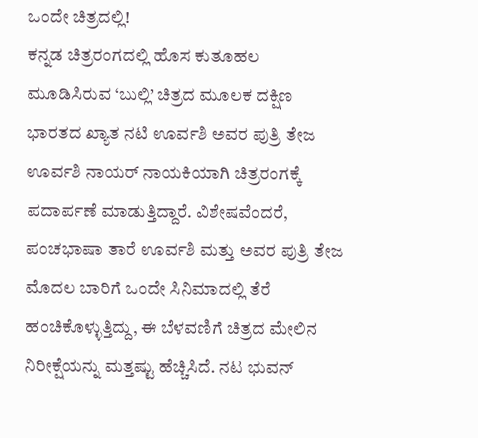ಒಂದೇ ಚಿತ್ರದಲ್ಲಿ!
ಕನ್ನಡ ಚಿತ್ರರಂಗದಲ್ಲಿ ಹೊಸ ಕುತೂಹಲ ಮೂಡಿಸಿರುವ ‘ಬುಲ್ಲಿ’ ಚಿತ್ರದ ಮೂಲಕ ದಕ್ಷಿಣ ಭಾರತದ ಖ್ಯಾತ ನಟಿ ಊರ್ವಶಿ ಅವರ ಪುತ್ರಿ ತೇಜ ಊರ್ವಶಿ ನಾಯರ್ ನಾಯಕಿಯಾಗಿ ಚಿತ್ರರಂಗಕ್ಕೆ ಪದಾರ್ಪಣೆ ಮಾಡುತ್ತಿದ್ದಾರೆ. ವಿಶೇಷವೆಂದರೆ, ಪಂಚಭಾಷಾ ತಾರೆ ಊರ್ವಶಿ ಮತ್ತು ಅವರ ಪುತ್ರಿ ತೇಜ ಮೊದಲ ಬಾರಿಗೆ ಒಂದೇ ಸಿನಿಮಾದಲ್ಲಿ ತೆರೆ ಹಂಚಿಕೊಳ್ಳುತ್ತಿದ್ದು, ಈ ಬೆಳವಣಿಗೆ ಚಿತ್ರದ ಮೇಲಿನ ನಿರೀಕ್ಷೆಯನ್ನು ಮತ್ತಷ್ಟು ಹೆಚ್ಚಿಸಿದೆ. ನಟ ಭುವನ್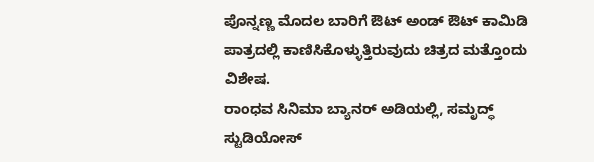ಪೊನ್ನಣ್ಣ ಮೊದಲ ಬಾರಿಗೆ ಔಟ್ ಅಂಡ್ ಔಟ್ ಕಾಮಿಡಿ ಪಾತ್ರದಲ್ಲಿ ಕಾಣಿಸಿಕೊಳ್ಳುತ್ತಿರುವುದು ಚಿತ್ರದ ಮತ್ತೊಂದು ವಿಶೇಷ.
ರಾಂಧವ ಸಿನಿಮಾ ಬ್ಯಾನರ್ ಅಡಿಯಲ್ಲಿ, ಸಮೃದ್ಧ್ ಸ್ಟುಡಿಯೋಸ್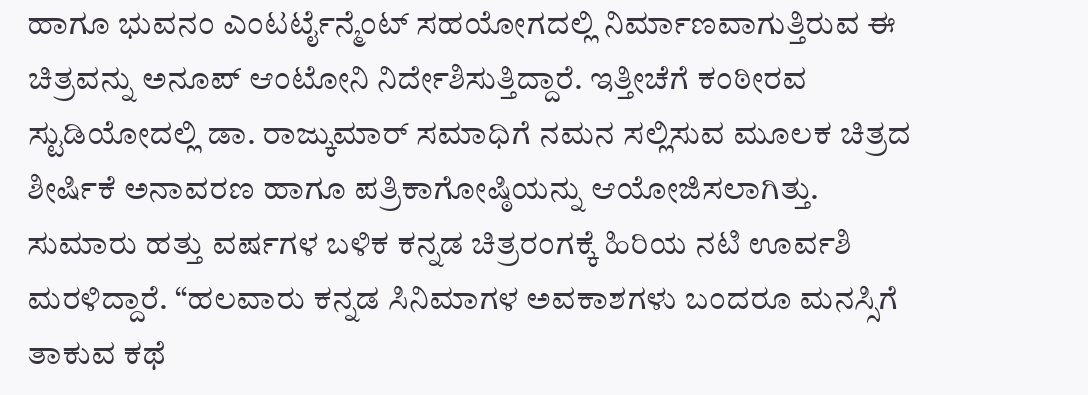ಹಾಗೂ ಭುವನಂ ಎಂಟರ್ಟೈನ್ಮೆಂಟ್ ಸಹಯೋಗದಲ್ಲಿ ನಿರ್ಮಾಣವಾಗುತ್ತಿರುವ ಈ ಚಿತ್ರವನ್ನು ಅನೂಪ್ ಆಂಟೋನಿ ನಿರ್ದೇಶಿಸುತ್ತಿದ್ದಾರೆ. ಇತ್ತೀಚೆಗೆ ಕಂಠೀರವ ಸ್ಟುಡಿಯೋದಲ್ಲಿ ಡಾ. ರಾಜ್ಕುಮಾರ್ ಸಮಾಧಿಗೆ ನಮನ ಸಲ್ಲಿಸುವ ಮೂಲಕ ಚಿತ್ರದ ಶೀರ್ಷಿಕೆ ಅನಾವರಣ ಹಾಗೂ ಪತ್ರಿಕಾಗೋಷ್ಠಿಯನ್ನು ಆಯೋಜಿಸಲಾಗಿತ್ತು.
ಸುಮಾರು ಹತ್ತು ವರ್ಷಗಳ ಬಳಿಕ ಕನ್ನಡ ಚಿತ್ರರಂಗಕ್ಕೆ ಹಿರಿಯ ನಟಿ ಊರ್ವಶಿ ಮರಳಿದ್ದಾರೆ. “ಹಲವಾರು ಕನ್ನಡ ಸಿನಿಮಾಗಳ ಅವಕಾಶಗಳು ಬಂದರೂ ಮನಸ್ಸಿಗೆ ತಾಕುವ ಕಥೆ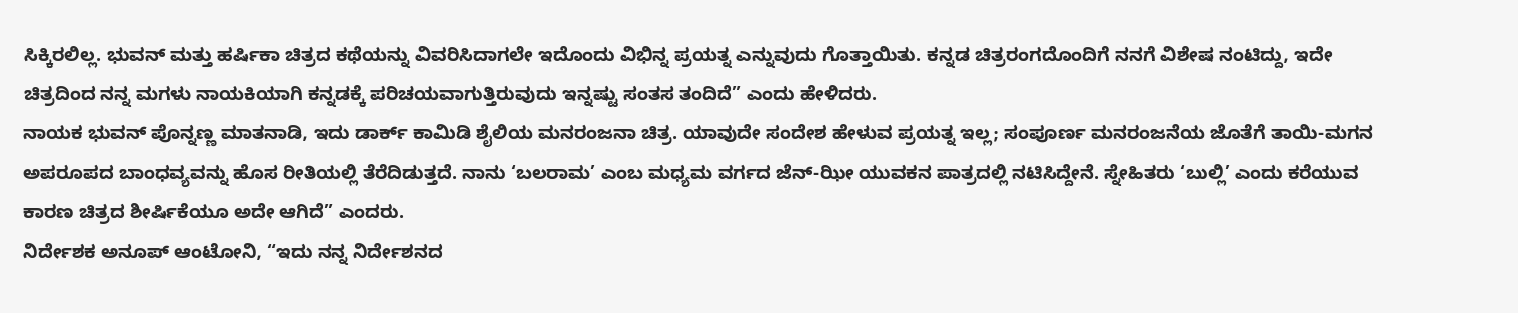ಸಿಕ್ಕಿರಲಿಲ್ಲ. ಭುವನ್ ಮತ್ತು ಹರ್ಷಿಕಾ ಚಿತ್ರದ ಕಥೆಯನ್ನು ವಿವರಿಸಿದಾಗಲೇ ಇದೊಂದು ವಿಭಿನ್ನ ಪ್ರಯತ್ನ ಎನ್ನುವುದು ಗೊತ್ತಾಯಿತು. ಕನ್ನಡ ಚಿತ್ರರಂಗದೊಂದಿಗೆ ನನಗೆ ವಿಶೇಷ ನಂಟಿದ್ದು, ಇದೇ ಚಿತ್ರದಿಂದ ನನ್ನ ಮಗಳು ನಾಯಕಿಯಾಗಿ ಕನ್ನಡಕ್ಕೆ ಪರಿಚಯವಾಗುತ್ತಿರುವುದು ಇನ್ನಷ್ಟು ಸಂತಸ ತಂದಿದೆ” ಎಂದು ಹೇಳಿದರು.
ನಾಯಕ ಭುವನ್ ಪೊನ್ನಣ್ಣ ಮಾತನಾಡಿ, ಇದು ಡಾರ್ಕ್ ಕಾಮಿಡಿ ಶೈಲಿಯ ಮನರಂಜನಾ ಚಿತ್ರ. ಯಾವುದೇ ಸಂದೇಶ ಹೇಳುವ ಪ್ರಯತ್ನ ಇಲ್ಲ; ಸಂಪೂರ್ಣ ಮನರಂಜನೆಯ ಜೊತೆಗೆ ತಾಯಿ-ಮಗನ ಅಪರೂಪದ ಬಾಂಧವ್ಯವನ್ನು ಹೊಸ ರೀತಿಯಲ್ಲಿ ತೆರೆದಿಡುತ್ತದೆ. ನಾನು ‘ಬಲರಾಮ’ ಎಂಬ ಮಧ್ಯಮ ವರ್ಗದ ಜೆನ್-ಝೀ ಯುವಕನ ಪಾತ್ರದಲ್ಲಿ ನಟಿಸಿದ್ದೇನೆ. ಸ್ನೇಹಿತರು ‘ಬುಲ್ಲಿ’ ಎಂದು ಕರೆಯುವ ಕಾರಣ ಚಿತ್ರದ ಶೀರ್ಷಿಕೆಯೂ ಅದೇ ಆಗಿದೆ” ಎಂದರು.
ನಿರ್ದೇಶಕ ಅನೂಪ್ ಆಂಟೋನಿ, “ಇದು ನನ್ನ ನಿರ್ದೇಶನದ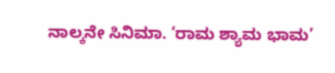ನಾಲ್ಕನೇ ಸಿನಿಮಾ. ‘ರಾಮ ಶ್ಯಾಮ ಭಾಮ’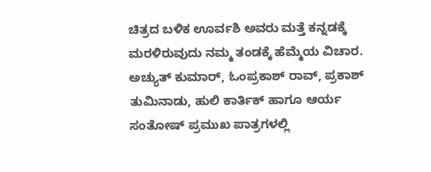ಚಿತ್ರದ ಬಳಿಕ ಊರ್ವಶಿ ಅವರು ಮತ್ತೆ ಕನ್ನಡಕ್ಕೆ ಮರಳಿರುವುದು ನಮ್ಮ ತಂಡಕ್ಕೆ ಹೆಮ್ಮೆಯ ವಿಚಾರ. ಅಚ್ಯುತ್ ಕುಮಾರ್, ಓಂಪ್ರಕಾಶ್ ರಾವ್, ಪ್ರಕಾಶ್ ತುಮಿನಾಡು, ಹುಲಿ ಕಾರ್ತಿಕ್ ಹಾಗೂ ಆರ್ಯ ಸಂತೋಷ್ ಪ್ರಮುಖ ಪಾತ್ರಗಳಲ್ಲಿ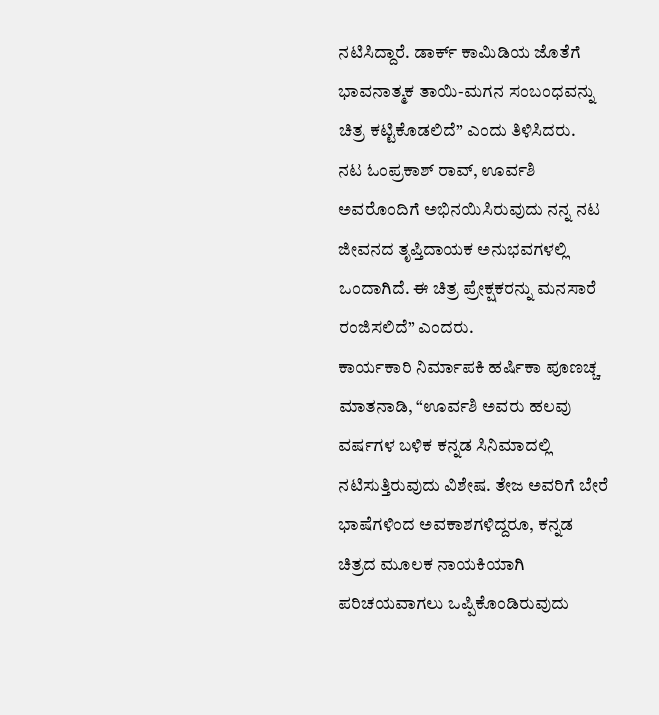ನಟಿಸಿದ್ದಾರೆ. ಡಾರ್ಕ್ ಕಾಮಿಡಿಯ ಜೊತೆಗೆ ಭಾವನಾತ್ಮಕ ತಾಯಿ-ಮಗನ ಸಂಬಂಧವನ್ನು ಚಿತ್ರ ಕಟ್ಟಿಕೊಡಲಿದೆ” ಎಂದು ತಿಳಿಸಿದರು.
ನಟ ಓಂಪ್ರಕಾಶ್ ರಾವ್, ಊರ್ವಶಿ ಅವರೊಂದಿಗೆ ಅಭಿನಯಿಸಿರುವುದು ನನ್ನ ನಟ ಜೀವನದ ತೃಪ್ತಿದಾಯಕ ಅನುಭವಗಳಲ್ಲಿ ಒಂದಾಗಿದೆ. ಈ ಚಿತ್ರ ಪ್ರೇಕ್ಷಕರನ್ನು ಮನಸಾರೆ ರಂಜಿಸಲಿದೆ” ಎಂದರು.
ಕಾರ್ಯಕಾರಿ ನಿರ್ಮಾಪಕಿ ಹರ್ಷಿಕಾ ಪೂಣಚ್ಚ ಮಾತನಾಡಿ, “ಊರ್ವಶಿ ಅವರು ಹಲವು ವರ್ಷಗಳ ಬಳಿಕ ಕನ್ನಡ ಸಿನಿಮಾದಲ್ಲಿ ನಟಿಸುತ್ತಿರುವುದು ವಿಶೇಷ. ತೇಜ ಅವರಿಗೆ ಬೇರೆ ಭಾಷೆಗಳಿಂದ ಅವಕಾಶಗಳಿದ್ದರೂ, ಕನ್ನಡ ಚಿತ್ರದ ಮೂಲಕ ನಾಯಕಿಯಾಗಿ ಪರಿಚಯವಾಗಲು ಒಪ್ಪಿಕೊಂಡಿರುವುದು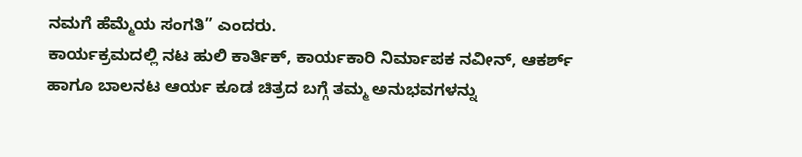ನಮಗೆ ಹೆಮ್ಮೆಯ ಸಂಗತಿ” ಎಂದರು.
ಕಾರ್ಯಕ್ರಮದಲ್ಲಿ ನಟ ಹುಲಿ ಕಾರ್ತಿಕ್, ಕಾರ್ಯಕಾರಿ ನಿರ್ಮಾಪಕ ನವೀನ್, ಆಕರ್ಶ್ ಹಾಗೂ ಬಾಲನಟ ಆರ್ಯ ಕೂಡ ಚಿತ್ರದ ಬಗ್ಗೆ ತಮ್ಮ ಅನುಭವಗಳನ್ನು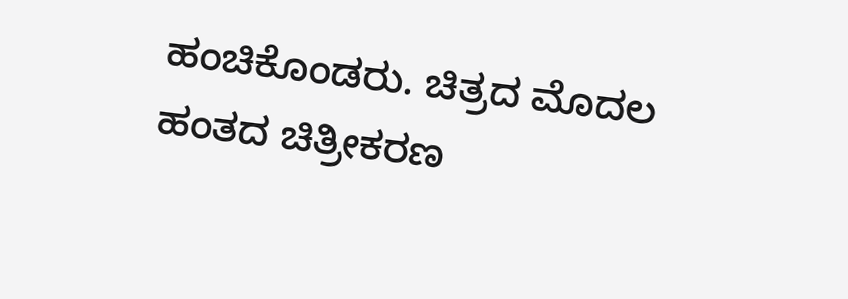ಹಂಚಿಕೊಂಡರು. ಚಿತ್ರದ ಮೊದಲ ಹಂತದ ಚಿತ್ರೀಕರಣ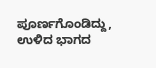ಪೂರ್ಣಗೊಂಡಿದ್ದು, ಉಳಿದ ಭಾಗದ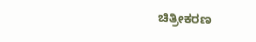ಚಿತ್ರೀಕರಣ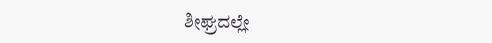ಶೀಘ್ರದಲ್ಲೇ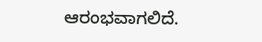ಆರಂಭವಾಗಲಿದೆ.